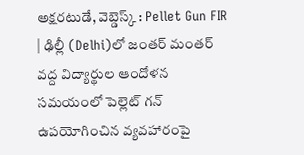అక్షరటుడే, వెబ్డెస్క్ : Pellet Gun FIR | ఢిల్లీ (Delhi)లో జంతర్ మంతర్ వద్ద విద్యార్థుల ఆందోళన సమయంలో పెల్లెట్ గన్ ఉపయోగించిన వ్యవహారంపై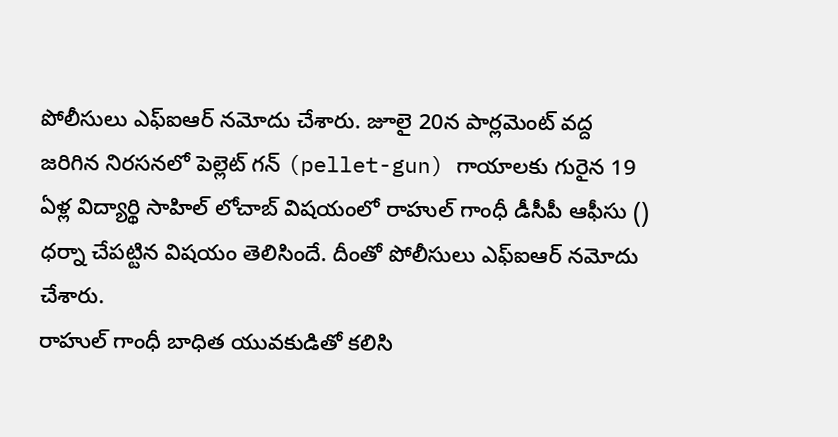పోలీసులు ఎఫ్ఐఆర్ నమోదు చేశారు. జూలై 20న పార్లమెంట్ వద్ద జరిగిన నిరసనలో పెల్లెట్ గన్ (pellet-gun) గాయాలకు గురైన 19 ఏళ్ల విద్యార్థి సాహిల్ లోచాబ్ విషయంలో రాహుల్ గాంధీ డీసీపీ ఆఫీసు () ధర్నా చేపట్టిన విషయం తెలిసిందే. దీంతో పోలీసులు ఎఫ్ఐఆర్ నమోదు చేశారు.
రాహుల్ గాంధీ బాధిత యువకుడితో కలిసి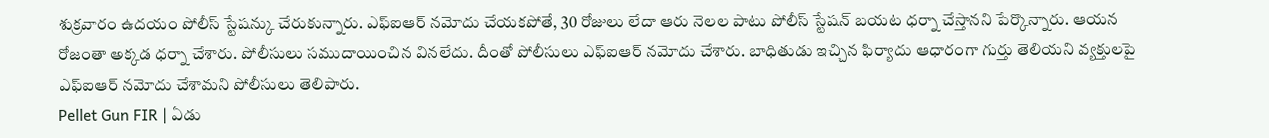శుక్రవారం ఉదయం పోలీస్ స్టేషన్కు చేరుకున్నారు. ఎఫ్ఐఆర్ నమోదు చేయకపోతే, 30 రోజులు లేదా ఆరు నెలల పాటు పోలీస్ స్టేషన్ బయట ధర్నా చేస్తానని పేర్కొన్నారు. ఆయన రోజంతా అక్కడ ధర్నా చేశారు. పోలీసులు సముదాయించిన వినలేదు. దీంతో పోలీసులు ఎఫ్ఐఆర్ నమోదు చేశారు. బాధితుడు ఇచ్చిన ఫిర్యాదు ఆధారంగా గుర్తు తెలియని వ్యక్తులపై ఎఫ్ఐఆర్ నమోదు చేశామని పోలీసులు తెలిపారు.
Pellet Gun FIR | ఏడు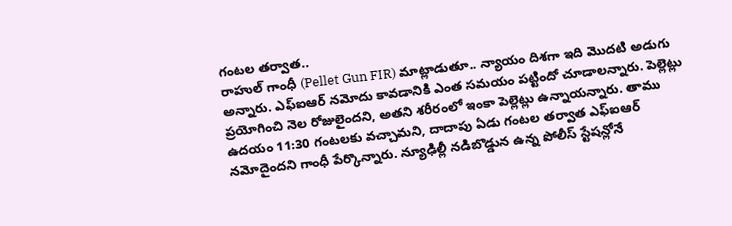గంటల తర్వాత..
రాహుల్ గాంధీ (Pellet Gun FIR) మాట్లాడుతూ.. న్యాయం దిశగా ఇది మొదటి అడుగు అన్నారు. ఎఫ్ఐఆర్ నమోదు కావడానికి ఎంత సమయం పట్టిందో చూడాలన్నారు. పెల్లెట్లు ప్రయోగించి నెల రోజులైందని, అతని శరీరంలో ఇంకా పెల్లెట్లు ఉన్నాయన్నారు. తాము ఉదయం 11:30 గంటలకు వచ్చామని, దాదాపు ఏడు గంటల తర్వాత ఎఫ్ఐఆర్ నమోదైందని గాంధీ పేర్కొన్నారు. న్యూఢిల్లీ నడిబొడ్డున ఉన్న పోలీస్ స్టేషన్లోనే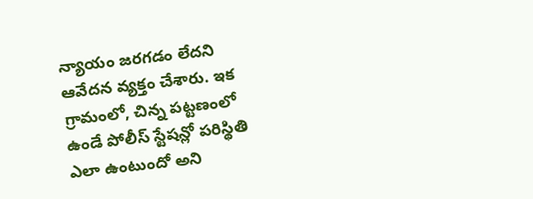న్యాయం జరగడం లేదని ఆవేదన వ్యక్తం చేశారు. ఇక గ్రామంలో, చిన్న పట్టణంలో ఉండే పోలీస్ స్టేషన్లో పరిస్థితి ఎలా ఉంటుందో అని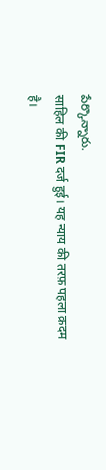పేర్కొన్నారు.
साहिल की FIR दर्ज हुई। यह न्याय की तरफ़ पहला क़दम है।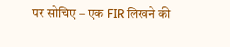पर सोचिए – एक FIR लिखने की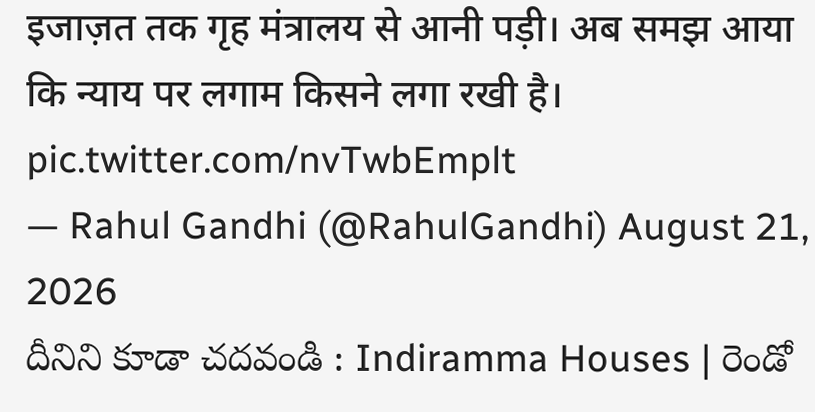इजाज़त तक गृह मंत्रालय से आनी पड़ी। अब समझ आया कि न्याय पर लगाम किसने लगा रखी है। pic.twitter.com/nvTwbEmplt
— Rahul Gandhi (@RahulGandhi) August 21, 2026
దీనిని కూడా చదవండి : Indiramma Houses | రెండో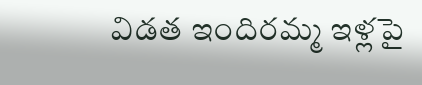విడత ఇందిరమ్మ ఇళ్లపై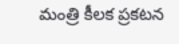మంత్రి కీలక ప్రకటన